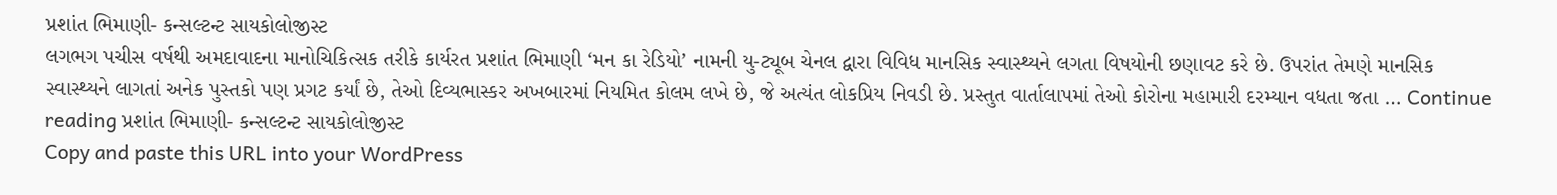પ્રશાંત ભિમાણી- કન્સલ્ટન્ટ સાયકોલોજીસ્ટ
લગભગ પચીસ વર્ષથી અમદાવાદના માનોચિકિત્સક તરીકે કાર્યરત પ્રશાંત ભિમાણી ‘મન કા રેડિયો’ નામની યુ-ટ્યૂબ ચેનલ દ્વારા વિવિધ માનસિક સ્વાસ્થ્યને લગતા વિષયોની છણાવટ કરે છે. ઉપરાંત તેમણે માનસિક સ્વાસ્થ્યને લાગતાં અનેક પુસ્તકો પણ પ્રગટ કર્યાં છે, તેઓ દિવ્યભાસ્કર અખબારમાં નિયમિત કોલમ લખે છે, જે અત્યંત લોકપ્રિય નિવડી છે. પ્રસ્તુત વાર્તાલાપમાં તેઓ કોરોના મહામારી દરમ્યાન વધતા જતા … Continue reading પ્રશાંત ભિમાણી- કન્સલ્ટન્ટ સાયકોલોજીસ્ટ
Copy and paste this URL into your WordPress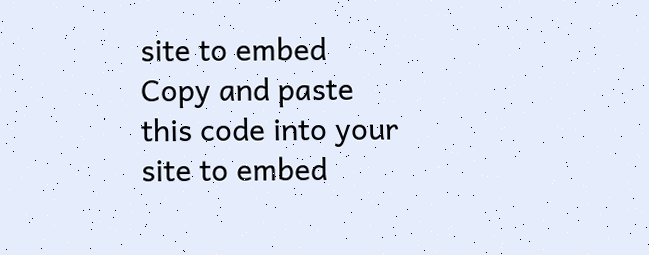site to embed
Copy and paste this code into your site to embed